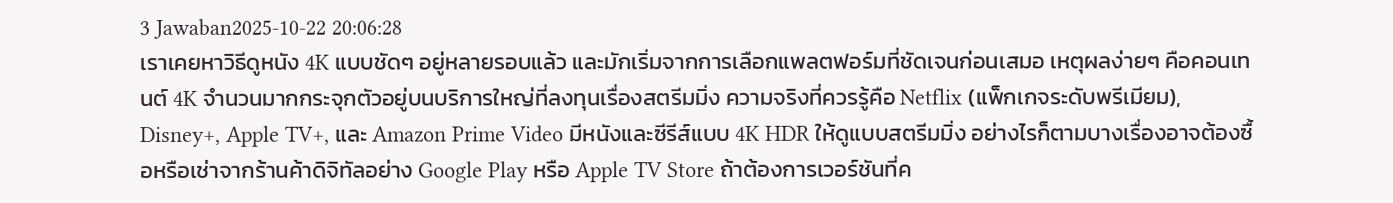3 Jawaban2025-10-22 20:06:28
เราเคยหาวิธีดูหนัง 4K แบบชัดๆ อยู่หลายรอบแล้ว และมักเริ่มจากการเลือกแพลตฟอร์มที่ชัดเจนก่อนเสมอ เหตุผลง่ายๆ คือคอนเทนต์ 4K จำนวนมากกระจุกตัวอยู่บนบริการใหญ่ที่ลงทุนเรื่องสตรีมมิ่ง ความจริงที่ควรรู้คือ Netflix (แพ็กเกจระดับพรีเมียม), Disney+, Apple TV+, และ Amazon Prime Video มีหนังและซีรีส์แบบ 4K HDR ให้ดูแบบสตรีมมิ่ง อย่างไรก็ตามบางเรื่องอาจต้องซื้อหรือเช่าจากร้านค้าดิจิทัลอย่าง Google Play หรือ Apple TV Store ถ้าต้องการเวอร์ชันที่ค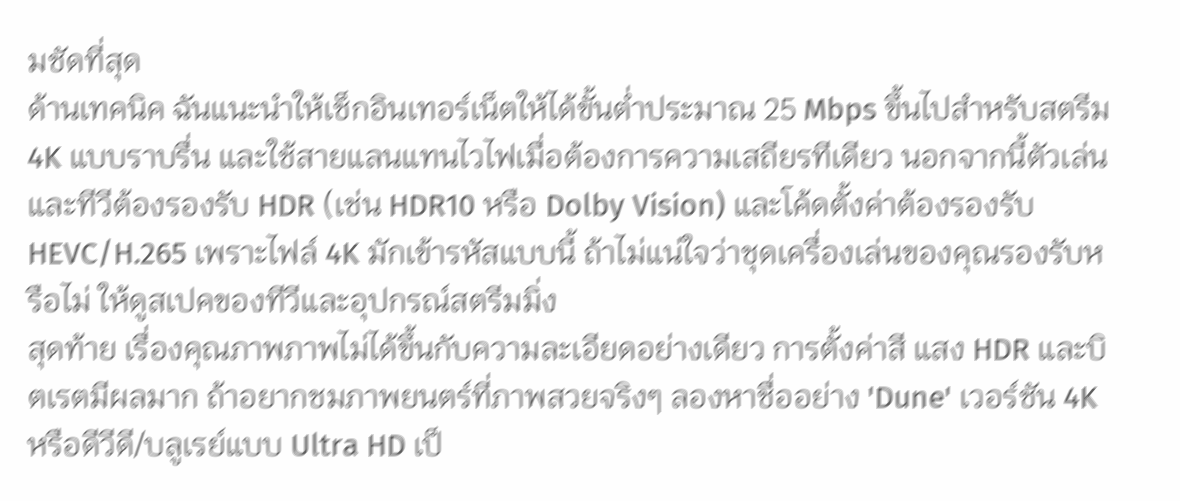มชัดที่สุด
ด้านเทคนิค ฉันแนะนำให้เช็กอินเทอร์เน็ตให้ได้ขั้นต่ำประมาณ 25 Mbps ขึ้นไปสำหรับสตรีม 4K แบบราบรื่น และใช้สายแลนแทนไวไฟเมื่อต้องการความเสถียรทีเดียว นอกจากนี้ตัวเล่นและทีวีต้องรองรับ HDR (เช่น HDR10 หรือ Dolby Vision) และโค้ดตั้งค่าต้องรองรับ HEVC/H.265 เพราะไฟล์ 4K มักเข้ารหัสแบบนี้ ถ้าไม่แน่ใจว่าชุดเครื่องเล่นของคุณรองรับหรือไม่ ให้ดูสเปคของทีวีและอุปกรณ์สตรีมมิ่ง
สุดท้าย เรื่องคุณภาพภาพไม่ได้ขึ้นกับความละเอียดอย่างเดียว การตั้งค่าสี แสง HDR และบิตเรตมีผลมาก ถ้าอยากชมภาพยนตร์ที่ภาพสวยจริงๆ ลองหาชื่ออย่าง 'Dune' เวอร์ชัน 4K หรือดีวีดี/บลูเรย์แบบ Ultra HD เป็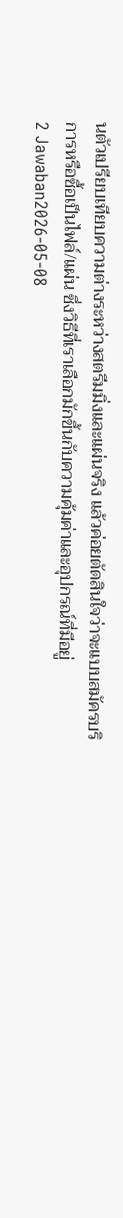นตัวเปรียบเทียบความต่างระหว่างสตรีมมิ่งและแผ่นจริง แล้วค่อยตัดสินใจว่าจะแบบสมัครบริการหรือซื้อเป็นไฟล์/แผ่น ซึ่งวิธีที่เราเลือกมักขึ้นกับความคุ้มค่าและอุปกรณ์ที่มีอยู่
2 Jawaban2026-05-08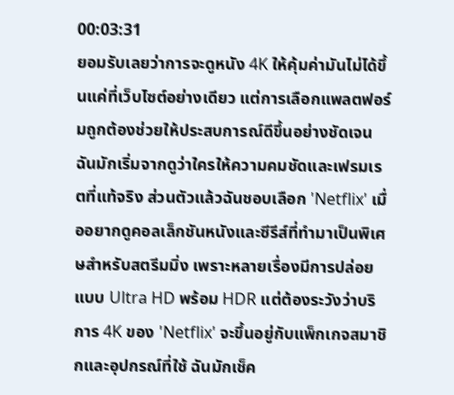00:03:31
ยอมรับเลยว่าการจะดูหนัง 4K ให้คุ้มค่ามันไม่ได้ขึ้นแค่ที่เว็บไซต์อย่างเดียว แต่การเลือกแพลตฟอร์มถูกต้องช่วยให้ประสบการณ์ดีขึ้นอย่างชัดเจน ฉันมักเริ่มจากดูว่าใครให้ความคมชัดและเฟรมเรตที่แท้จริง ส่วนตัวแล้วฉันชอบเลือก 'Netflix' เมื่ออยากดูคอลเล็กชันหนังและซีรีส์ที่ทำมาเป็นพิเศษสำหรับสตรีมมิ่ง เพราะหลายเรื่องมีการปล่อยแบบ Ultra HD พร้อม HDR แต่ต้องระวังว่าบริการ 4K ของ 'Netflix' จะขึ้นอยู่กับแพ็กเกจสมาชิกและอุปกรณ์ที่ใช้ ฉันมักเช็ค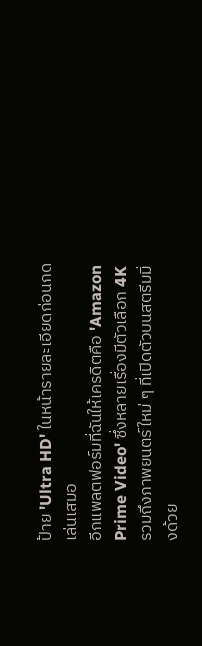ป้าย 'Ultra HD' ในหน้ารายละเอียดก่อนกดเล่นเสมอ
อีกแพลตฟอร์มที่ฉันให้เครดิตคือ 'Amazon Prime Video' ซึ่งหลายเรื่องมีตัวเลือก 4K รวมถึงภาพยนตร์ใหม่ ๆ ที่เปิดตัวบนสตรีมมิ่งด้วย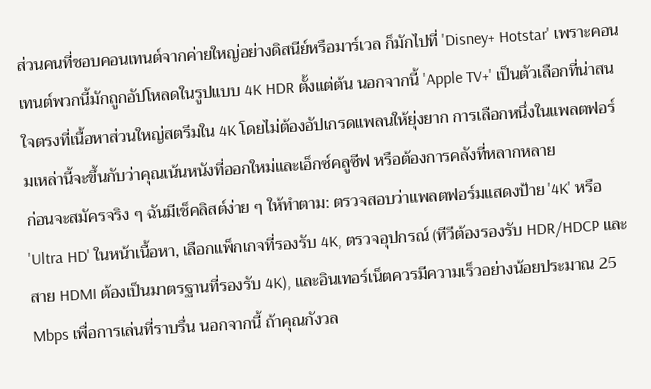ส่วนคนที่ชอบคอนเทนต์จากค่ายใหญ่อย่างดิสนีย์หรือมาร์เวล ก็มักไปที่ 'Disney+ Hotstar' เพราะคอนเทนต์พวกนี้มักถูกอัปโหลดในรูปแบบ 4K HDR ตั้งแต่ต้น นอกจากนี้ 'Apple TV+' เป็นตัวเลือกที่น่าสนใจตรงที่เนื้อหาส่วนใหญ่สตรีมใน 4K โดยไม่ต้องอัปเกรดแพลนให้ยุ่งยาก การเลือกหนึ่งในแพลตฟอร์มเหล่านี้จะขึ้นกับว่าคุณเน้นหนังที่ออกใหม่และเอ็กซ์คลูซีฟ หรือต้องการคลังที่หลากหลาย
ก่อนจะสมัครจริง ๆ ฉันมีเช็คลิสต์ง่าย ๆ ให้ทำตาม: ตรวจสอบว่าแพลตฟอร์มแสดงป้าย '4K' หรือ 'Ultra HD' ในหน้าเนื้อหา, เลือกแพ็กเกจที่รองรับ 4K, ตรวจอุปกรณ์ (ทีวีต้องรองรับ HDR/HDCP และสาย HDMI ต้องเป็นมาตรฐานที่รองรับ 4K), และอินเทอร์เน็ตควรมีความเร็วอย่างน้อยประมาณ 25 Mbps เพื่อการเล่นที่ราบรื่น นอกจากนี้ ถ้าคุณกังวล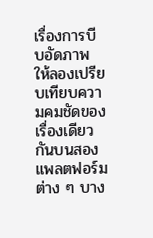เรื่องการบีบอัดภาพ ให้ลองเปรียบเทียบความคมชัดของเรื่องเดียวกันบนสองแพลตฟอร์มต่าง ๆ บาง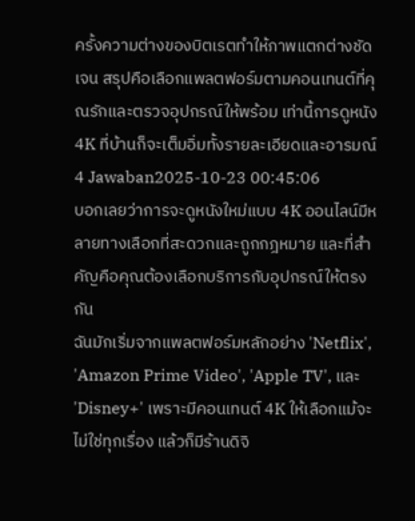ครั้งความต่างของบิตเรตทำให้ภาพแตกต่างชัดเจน สรุปคือเลือกแพลตฟอร์มตามคอนเทนต์ที่คุณรักและตรวจอุปกรณ์ให้พร้อม เท่านี้การดูหนัง 4K ที่บ้านก็จะเต็มอิ่มทั้งรายละเอียดและอารมณ์
4 Jawaban2025-10-23 00:45:06
บอกเลยว่าการจะดูหนังใหม่แบบ 4K ออนไลน์มีหลายทางเลือกที่สะดวกและถูกกฎหมาย และที่สำคัญคือคุณต้องเลือกบริการกับอุปกรณ์ให้ตรงกัน
ฉันมักเริ่มจากแพลตฟอร์มหลักอย่าง 'Netflix', 'Amazon Prime Video', 'Apple TV', และ 'Disney+' เพราะมีคอนเทนต์ 4K ให้เลือกแม้จะไม่ใช่ทุกเรื่อง แล้วก็มีร้านดิจิ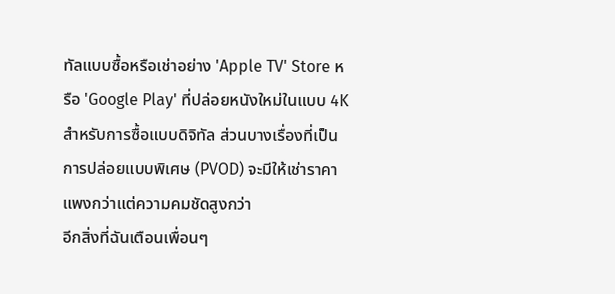ทัลแบบซื้อหรือเช่าอย่าง 'Apple TV' Store หรือ 'Google Play' ที่ปล่อยหนังใหม่ในแบบ 4K สำหรับการซื้อแบบดิจิทัล ส่วนบางเรื่องที่เป็นการปล่อยแบบพิเศษ (PVOD) จะมีให้เช่าราคาแพงกว่าแต่ความคมชัดสูงกว่า
อีกสิ่งที่ฉันเตือนเพื่อนๆ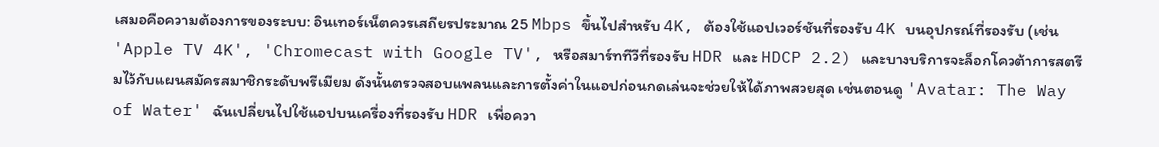เสมอคือความต้องการของระบบ: อินเทอร์เน็ตควรเสถียรประมาณ 25 Mbps ขึ้นไปสำหรับ 4K, ต้องใช้แอปเวอร์ชันที่รองรับ 4K บนอุปกรณ์ที่รองรับ (เช่น 'Apple TV 4K', 'Chromecast with Google TV', หรือสมาร์ททีวีที่รองรับ HDR และ HDCP 2.2) และบางบริการจะล็อกโควต้าการสตรีมไว้กับแผนสมัครสมาชิกระดับพรีเมียม ดังนั้นตรวจสอบแพลนและการตั้งค่าในแอปก่อนกดเล่นจะช่วยให้ได้ภาพสวยสุด เช่นตอนดู 'Avatar: The Way of Water' ฉันเปลี่ยนไปใช้แอปบนเครื่องที่รองรับ HDR เพื่อควา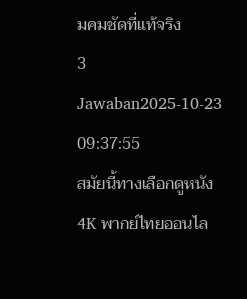มคมชัดที่แท้จริง
3 Jawaban2025-10-23 09:37:55
สมัยนี้ทางเลือกดูหนัง 4K พากย์ไทยออนไล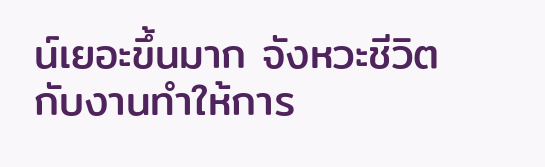น์เยอะขึ้นมาก จังหวะชีวิตกับงานทำให้การ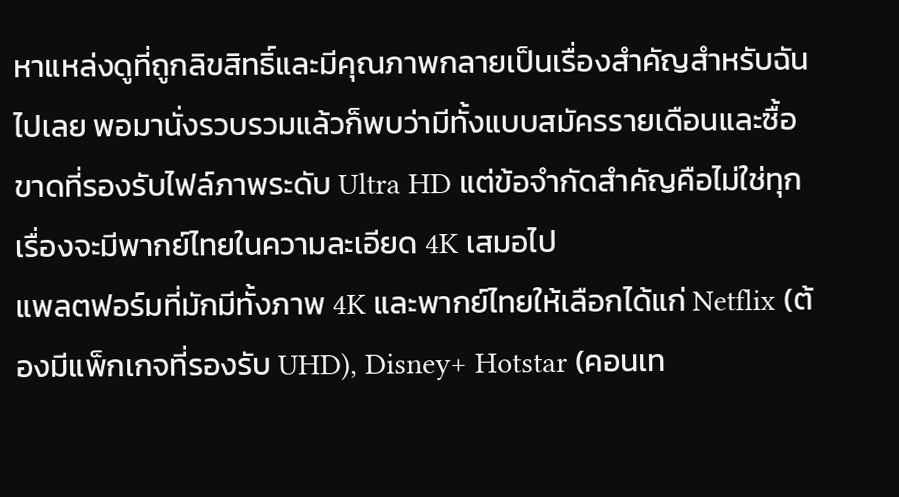หาแหล่งดูที่ถูกลิขสิทธิ์และมีคุณภาพกลายเป็นเรื่องสำคัญสำหรับฉันไปเลย พอมานั่งรวบรวมแล้วก็พบว่ามีทั้งแบบสมัครรายเดือนและซื้อขาดที่รองรับไฟล์ภาพระดับ Ultra HD แต่ข้อจำกัดสำคัญคือไม่ใช่ทุกเรื่องจะมีพากย์ไทยในความละเอียด 4K เสมอไป
แพลตฟอร์มที่มักมีทั้งภาพ 4K และพากย์ไทยให้เลือกได้แก่ Netflix (ต้องมีแพ็กเกจที่รองรับ UHD), Disney+ Hotstar (คอนเท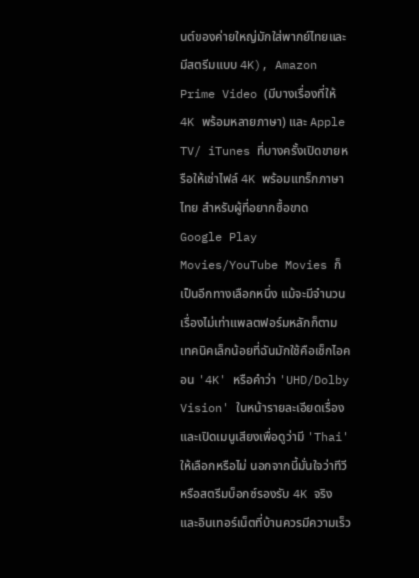นต์ของค่ายใหญ่มักใส่พากย์ไทยและมีสตรีมแบบ 4K), Amazon Prime Video (มีบางเรื่องที่ให้ 4K พร้อมหลายภาษา) และ Apple TV/ iTunes ที่บางครั้งเปิดขายหรือให้เช่าไฟล์ 4K พร้อมแทร็กภาษาไทย สำหรับผู้ที่อยากซื้อขาด Google Play Movies/YouTube Movies ก็เป็นอีกทางเลือกหนึ่ง แม้จะมีจำนวนเรื่องไม่เท่าแพลตฟอร์มหลักก็ตาม
เทคนิคเล็กน้อยที่ฉันมักใช้คือเช็กไอคอน '4K' หรือคำว่า 'UHD/Dolby Vision' ในหน้ารายละเอียดเรื่อง และเปิดเมนูเสียงเพื่อดูว่ามี 'Thai' ให้เลือกหรือไม่ นอกจากนี้มั่นใจว่าทีวีหรือสตรีมบ็อกซ์รองรับ 4K จริง และอินเทอร์เน็ตที่บ้านควรมีความเร็ว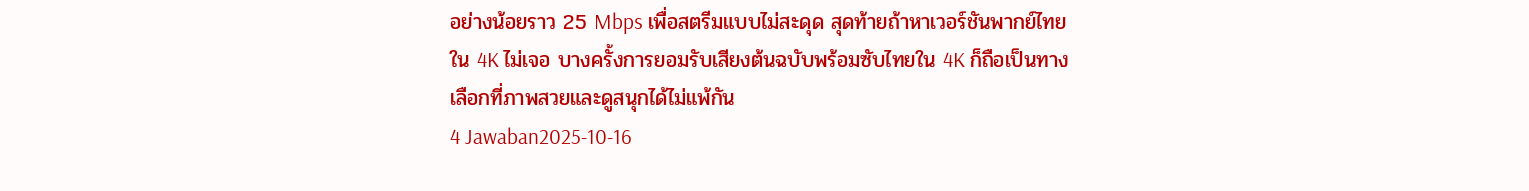อย่างน้อยราว 25 Mbps เพื่อสตรีมแบบไม่สะดุด สุดท้ายถ้าหาเวอร์ชันพากย์ไทยใน 4K ไม่เจอ บางครั้งการยอมรับเสียงต้นฉบับพร้อมซับไทยใน 4K ก็ถือเป็นทางเลือกที่ภาพสวยและดูสนุกได้ไม่แพ้กัน
4 Jawaban2025-10-16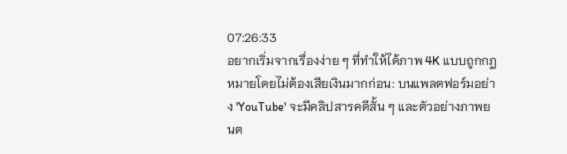07:26:33
อยากเริ่มจากเรื่องง่าย ๆ ที่ทำให้ได้ภาพ 4K แบบถูกกฎหมายโดยไม่ต้องเสียเงินมากก่อน: บนแพลตฟอร์มอย่าง 'YouTube' จะมีคลิปสารคดีสั้น ๆ และตัวอย่างภาพยนต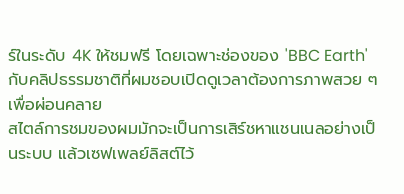ร์ในระดับ 4K ให้ชมฟรี โดยเฉพาะช่องของ 'BBC Earth' กับคลิปธรรมชาติที่ผมชอบเปิดดูเวลาต้องการภาพสวย ๆ เพื่อผ่อนคลาย
สไตล์การชมของผมมักจะเป็นการเสิร์ชหาแชนเนลอย่างเป็นระบบ แล้วเซฟเพลย์ลิสต์ไว้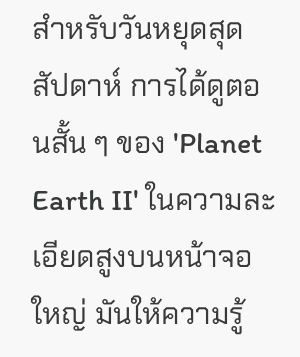สำหรับวันหยุดสุดสัปดาห์ การได้ดูตอนสั้น ๆ ของ 'Planet Earth II' ในความละเอียดสูงบนหน้าจอใหญ่ มันให้ความรู้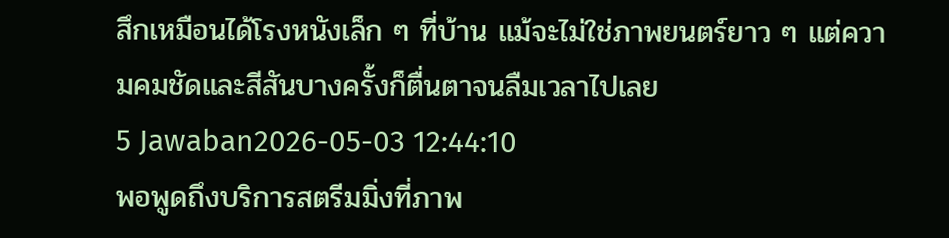สึกเหมือนได้โรงหนังเล็ก ๆ ที่บ้าน แม้จะไม่ใช่ภาพยนตร์ยาว ๆ แต่ความคมชัดและสีสันบางครั้งก็ตื่นตาจนลืมเวลาไปเลย
5 Jawaban2026-05-03 12:44:10
พอพูดถึงบริการสตรีมมิ่งที่ภาพ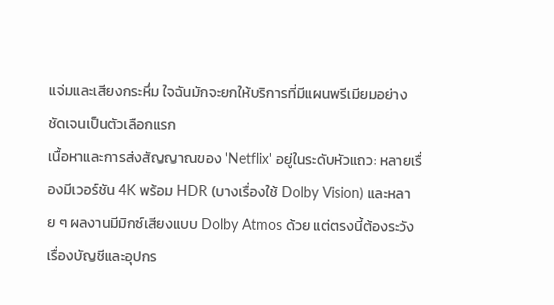แจ่มและเสียงกระหึ่ม ใจฉันมักจะยกให้บริการที่มีแผนพรีเมียมอย่างชัดเจนเป็นตัวเลือกแรก
เนื้อหาและการส่งสัญญาณของ 'Netflix' อยู่ในระดับหัวแถว: หลายเรื่องมีเวอร์ชัน 4K พร้อม HDR (บางเรื่องใช้ Dolby Vision) และหลาย ๆ ผลงานมีมิกซ์เสียงแบบ Dolby Atmos ด้วย แต่ตรงนี้ต้องระวังเรื่องบัญชีและอุปกร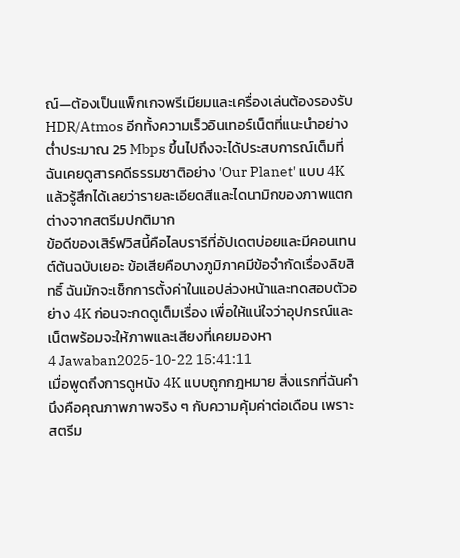ณ์—ต้องเป็นแพ็กเกจพรีเมียมและเครื่องเล่นต้องรองรับ HDR/Atmos อีกทั้งความเร็วอินเทอร์เน็ตที่แนะนำอย่างต่ำประมาณ 25 Mbps ขึ้นไปถึงจะได้ประสบการณ์เต็มที่ ฉันเคยดูสารคดีธรรมชาติอย่าง 'Our Planet' แบบ 4K แล้วรู้สึกได้เลยว่ารายละเอียดสีและไดนามิกของภาพแตกต่างจากสตรีมปกติมาก
ข้อดีของเสิร์ฟวิสนี้คือไลบรารีที่อัปเดตบ่อยและมีคอนเทนต์ต้นฉบับเยอะ ข้อเสียคือบางภูมิภาคมีข้อจำกัดเรื่องลิขสิทธิ์ ฉันมักจะเช็กการตั้งค่าในแอปล่วงหน้าและทดสอบตัวอย่าง 4K ก่อนจะกดดูเต็มเรื่อง เพื่อให้แน่ใจว่าอุปกรณ์และเน็ตพร้อมจะให้ภาพและเสียงที่เคยมองหา
4 Jawaban2025-10-22 15:41:11
เมื่อพูดถึงการดูหนัง 4K แบบถูกกฎหมาย สิ่งแรกที่ฉันคำนึงคือคุณภาพภาพจริง ๆ กับความคุ้มค่าต่อเดือน เพราะสตรีม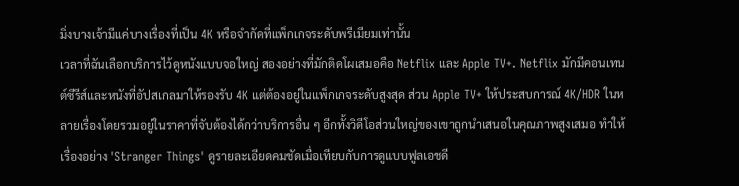มิ่งบางเจ้ามีแค่บางเรื่องที่เป็น 4K หรือจำกัดที่แพ็กเกจระดับพรีเมียมเท่านั้น
เวลาที่ฉันเลือกบริการไว้ดูหนังแบบจอใหญ่ สองอย่างที่มักติดโผเสมอคือ Netflix และ Apple TV+. Netflix มักมีคอนเทนต์ซีรีส์และหนังที่อัปสเกลมาให้รองรับ 4K แต่ต้องอยู่ในแพ็กเกจระดับสูงสุด ส่วน Apple TV+ ให้ประสบการณ์ 4K/HDR ในหลายเรื่องโดยรวมอยู่ในราคาที่จับต้องได้กว่าบริการอื่น ๆ อีกทั้งวิดีโอส่วนใหญ่ของเขาถูกนำเสนอในคุณภาพสูงเสมอ ทำให้เรื่องอย่าง 'Stranger Things' ดูรายละเอียดคมชัดเมื่อเทียบกับการดูแบบฟูลเอชดี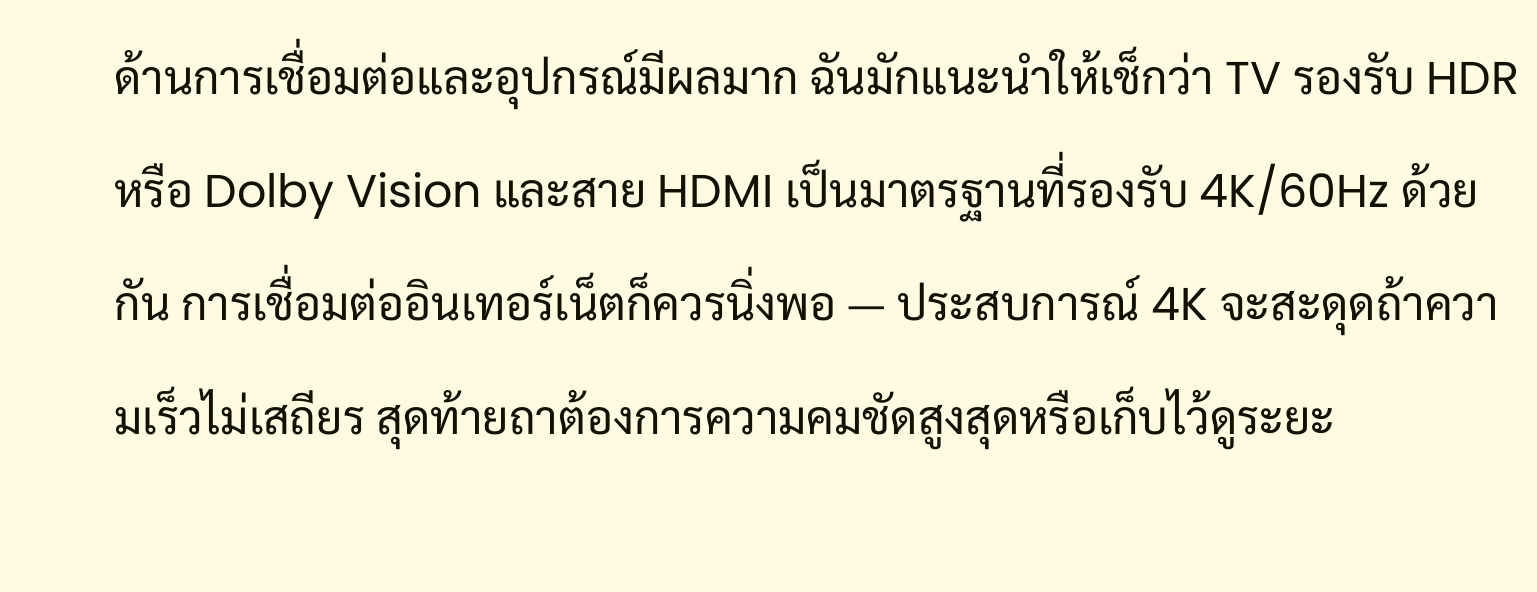ด้านการเชื่อมต่อและอุปกรณ์มีผลมาก ฉันมักแนะนำให้เช็กว่า TV รองรับ HDR หรือ Dolby Vision และสาย HDMI เป็นมาตรฐานที่รองรับ 4K/60Hz ด้วยกัน การเชื่อมต่ออินเทอร์เน็ตก็ควรนิ่งพอ — ประสบการณ์ 4K จะสะดุดถ้าความเร็วไม่เสถียร สุดท้ายถาต้องการความคมชัดสูงสุดหรือเก็บไว้ดูระยะ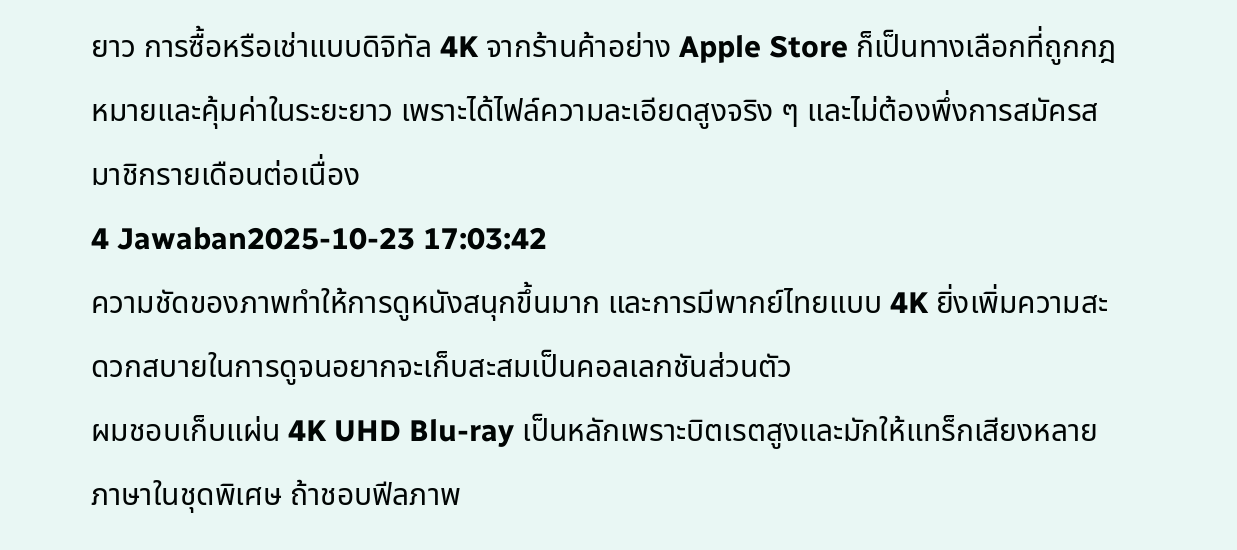ยาว การซื้อหรือเช่าแบบดิจิทัล 4K จากร้านค้าอย่าง Apple Store ก็เป็นทางเลือกที่ถูกกฎหมายและคุ้มค่าในระยะยาว เพราะได้ไฟล์ความละเอียดสูงจริง ๆ และไม่ต้องพึ่งการสมัครสมาชิกรายเดือนต่อเนื่อง
4 Jawaban2025-10-23 17:03:42
ความชัดของภาพทำให้การดูหนังสนุกขึ้นมาก และการมีพากย์ไทยแบบ 4K ยิ่งเพิ่มความสะดวกสบายในการดูจนอยากจะเก็บสะสมเป็นคอลเลกชันส่วนตัว
ผมชอบเก็บแผ่น 4K UHD Blu-ray เป็นหลักเพราะบิตเรตสูงและมักให้แทร็กเสียงหลายภาษาในชุดพิเศษ ถ้าชอบฟีลภาพ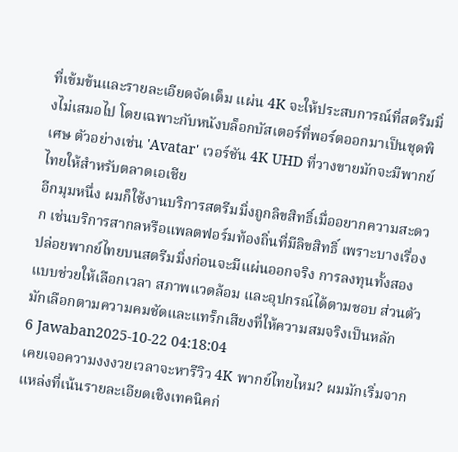ที่เข้มข้นและรายละเอียดจัดเต็ม แผ่น 4K จะให้ประสบการณ์ที่สตรีมมิ่งไม่เสมอไป โดยเฉพาะกับหนังบล็อกบัสเตอร์ที่พอร์ตออกมาเป็นชุดพิเศษ ตัวอย่างเช่น 'Avatar' เวอร์ชัน 4K UHD ที่วางขายมักจะมีพากย์ไทยให้สำหรับตลาดเอเชีย
อีกมุมหนึ่ง ผมก็ใช้งานบริการสตรีมมิ่งถูกลิขสิทธิ์เมื่ออยากความสะดวก เช่นบริการสากลหรือแพลตฟอร์มท้องถิ่นที่มีลิขสิทธิ์ เพราะบางเรื่องปล่อยพากย์ไทยบนสตรีมมิ่งก่อนจะมีแผ่นออกจริง การลงทุนทั้งสองแบบช่วยให้เลือกเวลา สภาพแวดล้อม และอุปกรณ์ได้ตามชอบ ส่วนตัวมักเลือกตามความคมชัดและแทร็กเสียงที่ให้ความสมจริงเป็นหลัก
6 Jawaban2025-10-22 04:18:04
เคยเจอความงงงวยเวลาจะหารีวิว 4K พากย์ไทยไหม? ผมมักเริ่มจากแหล่งที่เน้นรายละเอียดเชิงเทคนิคก่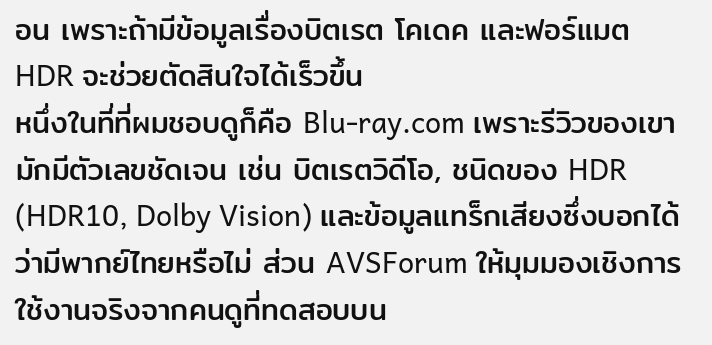อน เพราะถ้ามีข้อมูลเรื่องบิตเรต โคเดค และฟอร์แมต HDR จะช่วยตัดสินใจได้เร็วขึ้น
หนึ่งในที่ที่ผมชอบดูก็คือ Blu-ray.com เพราะรีวิวของเขามักมีตัวเลขชัดเจน เช่น บิตเรตวิดีโอ, ชนิดของ HDR (HDR10, Dolby Vision) และข้อมูลแทร็กเสียงซึ่งบอกได้ว่ามีพากย์ไทยหรือไม่ ส่วน AVSForum ให้มุมมองเชิงการใช้งานจริงจากคนดูที่ทดสอบบน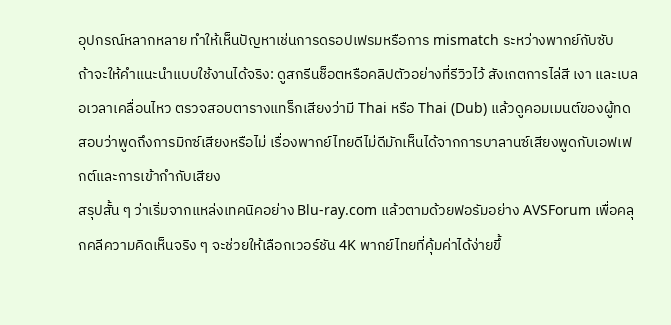อุปกรณ์หลากหลาย ทำให้เห็นปัญหาเช่นการดรอปเฟรมหรือการ mismatch ระหว่างพากย์กับซับ
ถ้าจะให้คำแนะนำแบบใช้งานได้จริง: ดูสกรีนช็อตหรือคลิปตัวอย่างที่รีวิวไว้ สังเกตการไล่สี เงา และเบลอเวลาเคลื่อนไหว ตรวจสอบตารางแทร็กเสียงว่ามี Thai หรือ Thai (Dub) แล้วดูคอมเมนต์ของผู้ทดสอบว่าพูดถึงการมิกซ์เสียงหรือไม่ เรื่องพากย์ไทยดีไม่ดีมักเห็นได้จากการบาลานซ์เสียงพูดกับเอฟเฟกต์และการเข้ากำกับเสียง
สรุปสั้น ๆ ว่าเริ่มจากแหล่งเทคนิคอย่าง Blu-ray.com แล้วตามด้วยฟอรัมอย่าง AVSForum เพื่อคลุกคลีความคิดเห็นจริง ๆ จะช่วยให้เลือกเวอร์ชัน 4K พากย์ไทยที่คุ้มค่าได้ง่ายขึ้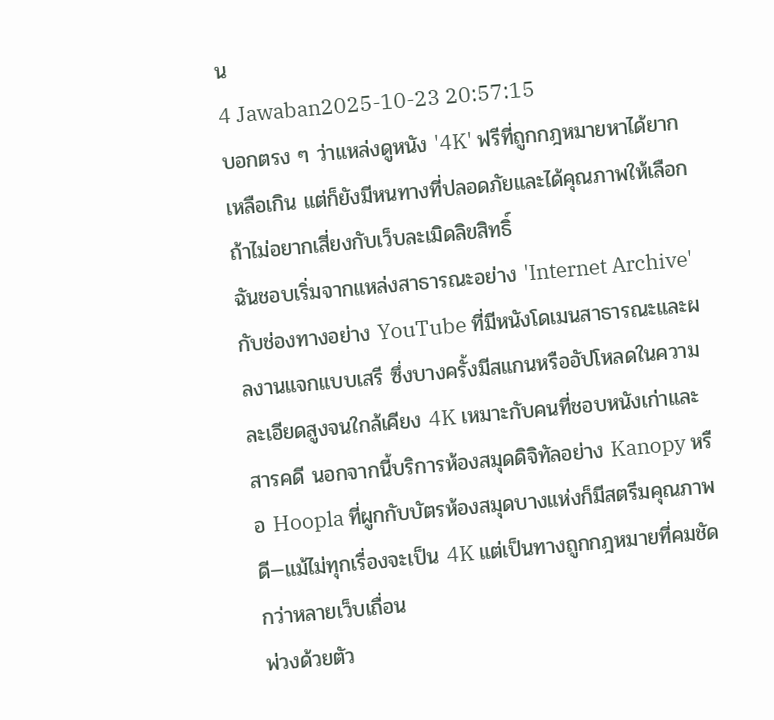น
4 Jawaban2025-10-23 20:57:15
บอกตรง ๆ ว่าแหล่งดูหนัง '4K' ฟรีที่ถูกกฎหมายหาได้ยากเหลือเกิน แต่ก็ยังมีหนทางที่ปลอดภัยและได้คุณภาพให้เลือกถ้าไม่อยากเสี่ยงกับเว็บละเมิดลิขสิทธิ์
ฉันชอบเริ่มจากแหล่งสาธารณะอย่าง 'Internet Archive' กับช่องทางอย่าง YouTube ที่มีหนังโดเมนสาธารณะและผลงานแจกแบบเสรี ซึ่งบางครั้งมีสแกนหรืออัปโหลดในความละเอียดสูงจนใกล้เคียง 4K เหมาะกับคนที่ชอบหนังเก่าและสารคดี นอกจากนี้บริการห้องสมุดดิจิทัลอย่าง Kanopy หรือ Hoopla ที่ผูกกับบัตรห้องสมุดบางแห่งก็มีสตรีมคุณภาพดี—แม้ไม่ทุกเรื่องจะเป็น 4K แต่เป็นทางถูกกฎหมายที่คมชัดกว่าหลายเว็บเถื่อน
พ่วงด้วยตัว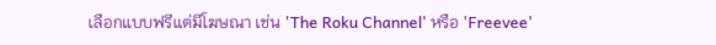เลือกแบบฟรีแต่มีโฆษณา เช่น 'The Roku Channel' หรือ 'Freevee'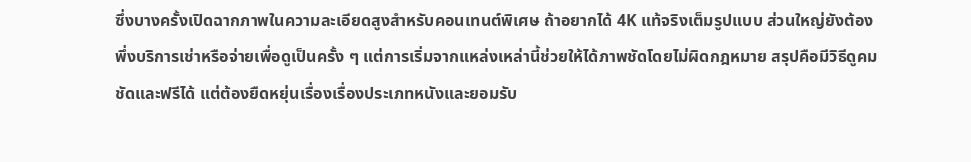ซึ่งบางครั้งเปิดฉากภาพในความละเอียดสูงสำหรับคอนเทนต์พิเศษ ถ้าอยากได้ 4K แท้จริงเต็มรูปแบบ ส่วนใหญ่ยังต้องพึ่งบริการเช่าหรือจ่ายเพื่อดูเป็นครั้ง ๆ แต่การเริ่มจากแหล่งเหล่านี้ช่วยให้ได้ภาพชัดโดยไม่ผิดกฎหมาย สรุปคือมีวิธีดูคมชัดและฟรีได้ แต่ต้องยืดหยุ่นเรื่องเรื่องประเภทหนังและยอมรับ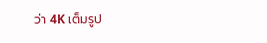ว่า 4K เต็มรูป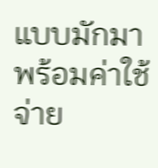แบบมักมาพร้อมค่าใช้จ่าย